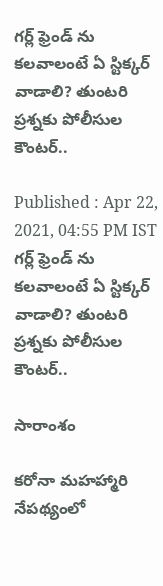గర్ల్ ఫ్రెండ్ ను కలవాలంటే ఏ స్టిక్కర్ వాడాలి? తుంటరి ప్రశ్నకు పోలీసుల కౌంటర్..

Published : Apr 22, 2021, 04:55 PM IST
గర్ల్ ఫ్రెండ్ ను కలవాలంటే ఏ స్టిక్కర్ వాడాలి? తుంటరి ప్రశ్నకు పోలీసుల కౌంటర్..

సారాంశం

కరోనా మహహ్మారి నేపథ్యంలో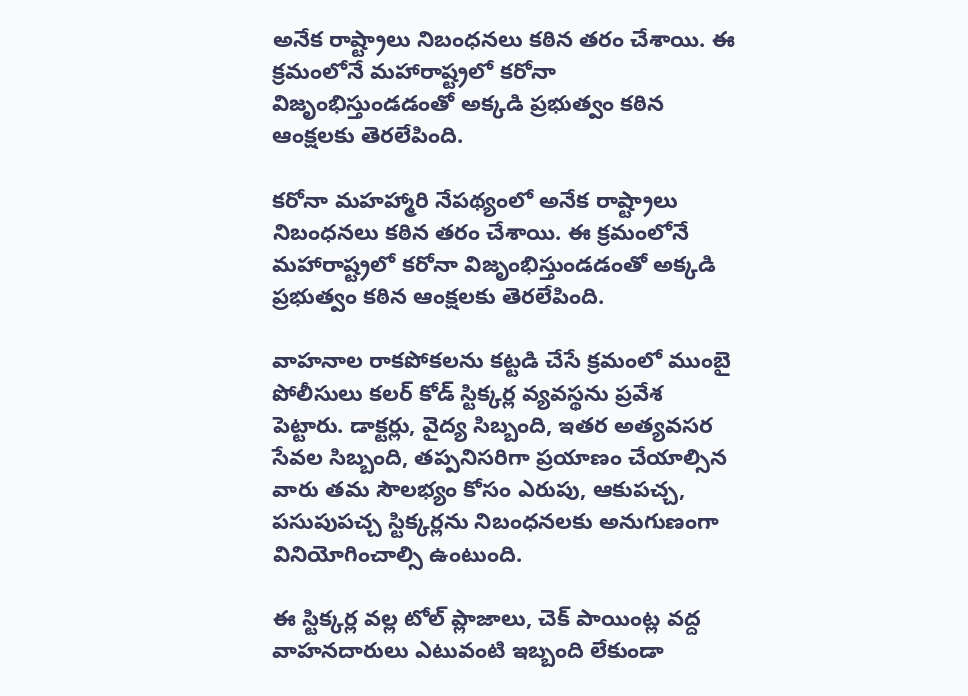అనేక రాష్ట్రాలు నిబంధనలు కఠిన తరం చేశాయి. ఈ క్రమంలోనే మహారాష్ట్రలో కరోనా విజృంభిస్తుండడంతో అక్కడి ప్రభుత్వం కఠిన ఆంక్షలకు తెరలేపింది.

కరోనా మహహ్మారి నేపథ్యంలో అనేక రాష్ట్రాలు నిబంధనలు కఠిన తరం చేశాయి. ఈ క్రమంలోనే మహారాష్ట్రలో కరోనా విజృంభిస్తుండడంతో అక్కడి ప్రభుత్వం కఠిన ఆంక్షలకు తెరలేపింది.

వాహనాల రాకపోకలను కట్టడి చేసే క్రమంలో ముంబై పోలీసులు కలర్ కోడ్ స్టిక్కర్ల వ్యవస్థను ప్రవేశ పెట్టారు. డాక్టర్లు, వైద్య సిబ్బంది, ఇతర అత్యవసర సేవల సిబ్బంది, తప్పనిసరిగా ప్రయాణం చేయాల్సిన వారు తమ సౌలభ్యం కోసం ఎరుపు, ఆకుపచ్చ, పసుపుపచ్చ స్టిక్కర్లను నిబంధనలకు అనుగుణంగా వినియోగించాల్సి ఉంటుంది.

ఈ స్టిక్కర్ల వల్ల టోల్ ప్లాజాలు, చెక్ పాయింట్ల వద్ద వాహనదారులు ఎటువంటి ఇబ్బంది లేకుండా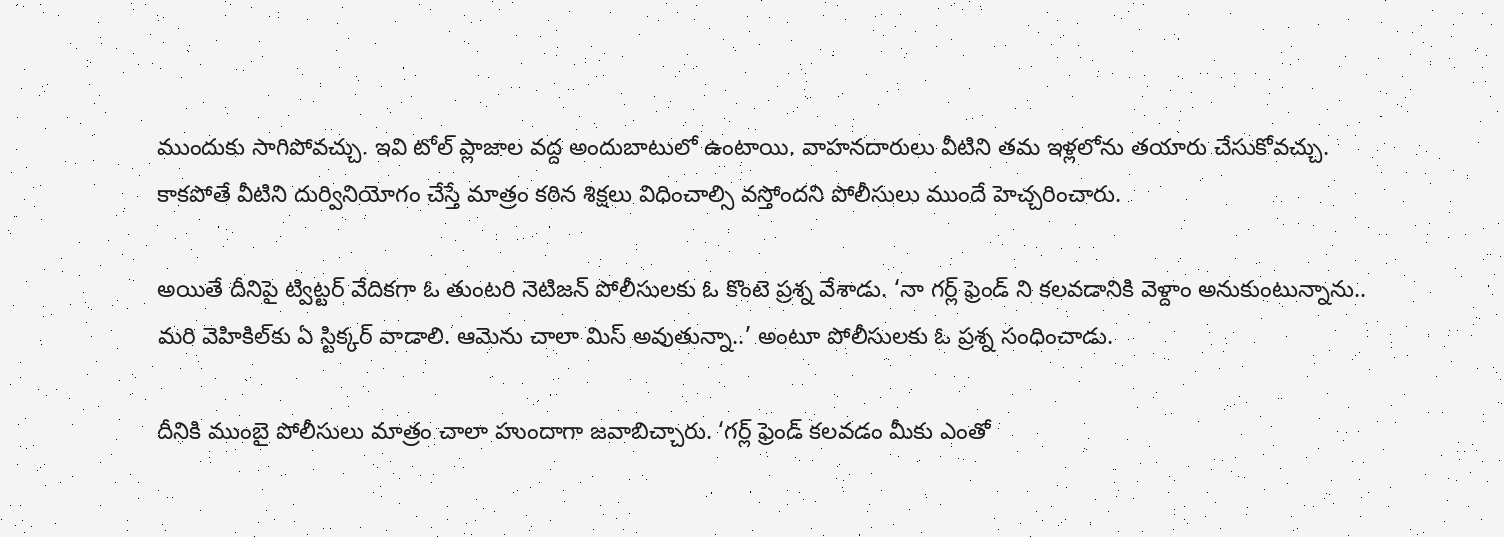ముందుకు సాగిపోవచ్చు. ఇవి టోల్ ప్లాజాల వద్ద అందుబాటులో ఉంటాయి. వాహనదారులు వీటిని తమ ఇళ్లలోను తయారు చేసుకోవచ్చు. కాకపోతే వీటిని దుర్వినియోగం చేస్తే మాత్రం కఠిన శిక్షలు విధించాల్సి వస్తోందని పోలీసులు ముందే హెచ్చరించారు.

అయితే దీనిపై ట్విట్టర్ వేదికగా ఓ తుంటరి నెటిజన్ పోలీసులకు ఓ కొంటె ప్రశ్న వేశాడు. ‘నా గర్ల్ ఫ్రెండ్ ని కలవడానికి వెళ్దాం అనుకుంటున్నాను.. మరి వెహికిల్‌కు ఏ స్టిక్కర్ వాడాలి. ఆమెను చాలా మిస్ అవుతున్నా..’ అంటూ పోలీసులకు ఓ ప్రశ్న సంధించాడు.

దీనికి ముంబై పోలీసులు మాత్రం చాలా హుందాగా జవాబిచ్చారు. ‘గర్ల్ ఫ్రెండ్ కలవడం మీకు ఎంతో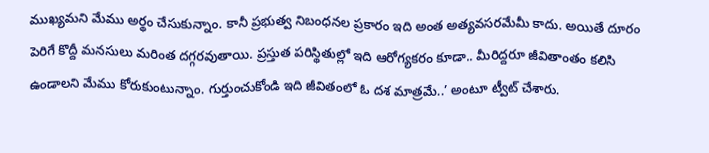ముఖ్యమని మేము అర్థం చేసుకున్నాం. కానీ ప్రభుత్వ నిబంధనల ప్రకారం ఇది అంత అత్యవసరమేమీ కాదు. అయితే దూరం పెరిగే కొద్దీ మనసులు మరింత దగ్గరవుతాయి. ప్రస్తుత పరిస్థితుల్లో ఇది ఆరోగ్యకరం కూడా.. మీరిద్దరూ జీవితాంతం కలిసి ఉండాలని మేము కోరుకుంటున్నాం. గుర్తుంచుకోండి ఇది జీవితంలో ఓ దశ మాత్రమే..’ అంటూ ట్వీట్ చేశారు.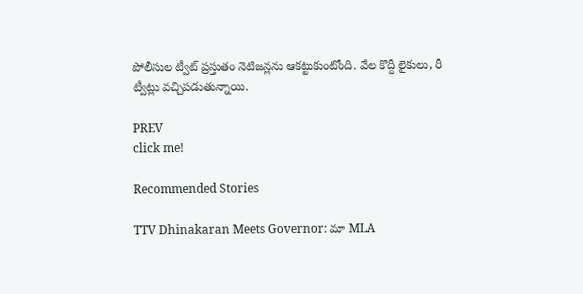పోలీసుల ట్వీట్ ప్రస్తుతం నెటిజన్లను ఆకట్టుకుంటోంది. వేల కొద్దీ లైకులు, రీ ట్వీట్లు వచ్చిపడుతున్నాయి.

PREV
click me!

Recommended Stories

TTV Dhinakaran Meets Governor: మా MLA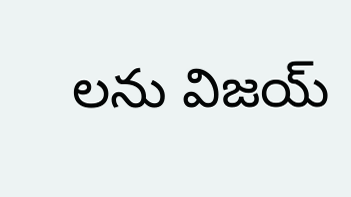లను విజయ్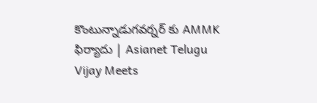కొంటున్నాడుగవర్నర్ కు AMMK ఫిర్యాదు | Asianet Telugu
Vijay Meets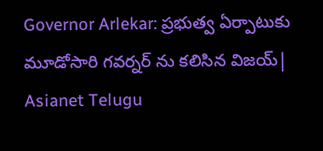Governor Arlekar: ప్రభుత్వ ఏర్పాటుకు మూడోసారి గవర్నర్ ను కలిసిన విజయ్| Asianet Telugu